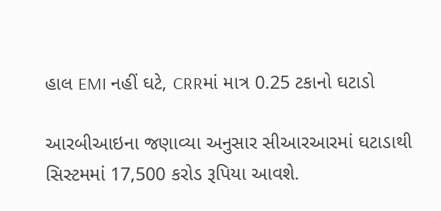હાલ EMI નહીં ઘટે, CRRમાં માત્ર 0.25 ટકાનો ઘટાડો

આરબીઆઇના જણાવ્યા અનુસાર સીઆરઆરમાં ઘટાડાથી સિસ્ટમમાં 17,500 કરોડ રૂપિયા આવશે.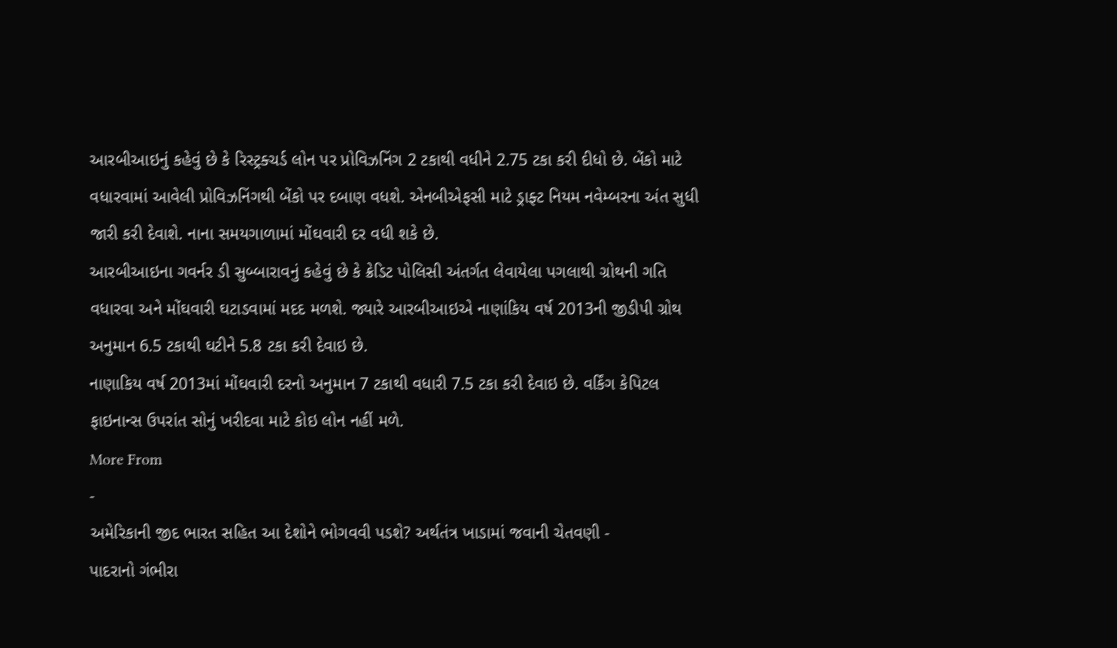આરબીઆઇનું કહેવું છે કે રિસ્ટ્રક્ચર્ડ લોન પર પ્રોવિઝનિંગ 2 ટકાથી વધીને 2.75 ટકા કરી દીધો છે. બેંકો માટે વધારવામાં આવેલી પ્રોવિઝનિંગથી બેંકો પર દબાણ વધશે. એનબીએફસી માટે ડ્રાફ્ટ નિયમ નવેમ્બરના અંત સુધી જારી કરી દેવાશે. નાના સમયગાળામાં મોંઘવારી દર વધી શકે છે.
આરબીઆઇના ગવર્નર ડી સુબ્બારાવનું કહેવું છે કે ક્રેડિટ પોલિસી અંતર્ગત લેવાયેલા પગલાથી ગ્રોથની ગતિ વધારવા અને મોંઘવારી ઘટાડવામાં મદદ મળશે. જ્યારે આરબીઆઇએ નાણાંકિય વર્ષ 2013ની જીડીપી ગ્રોથ અનુમાન 6.5 ટકાથી ઘટીને 5.8 ટકા કરી દેવાઇ છે.
નાણાકિય વર્ષ 2013માં મોંઘવારી દરનો અનુમાન 7 ટકાથી વધારી 7.5 ટકા કરી દેવાઇ છે. વર્કિંગ કેપિટલ ફાઇનાન્સ ઉપરાંત સોનું ખરીદવા માટે કોઇ લોન નહીં મળે.
More From
-
અમેરિકાની જીદ ભારત સહિત આ દેશોને ભોગવવી પડશે? અર્થતંત્ર ખાડામાં જવાની ચેતવણી -
પાદરાનો ગંભીરા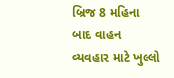બ્રિજ 8 મહિના બાદ વાહન વ્યવહાર માટે ખુલ્લો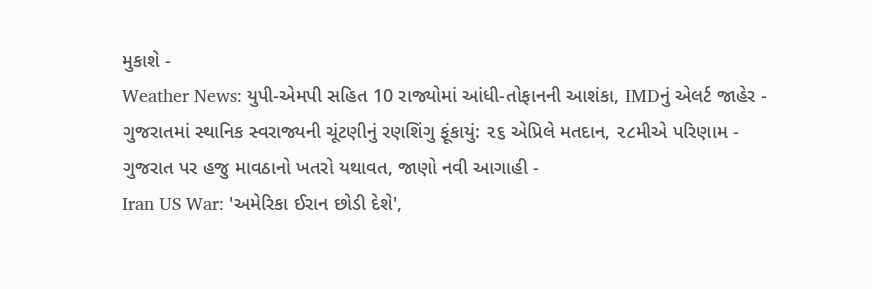મુકાશે -
Weather News: યુપી-એમપી સહિત 10 રાજ્યોમાં આંધી-તોફાનની આશંકા, IMDનું એલર્ટ જાહેર -
ગુજરાતમાં સ્થાનિક સ્વરાજ્યની ચૂંટણીનું રણશિંગુ ફૂંકાયું: ૨૬ એપ્રિલે મતદાન, ૨૮મીએ પરિણામ -
ગુજરાત પર હજુ માવઠાનો ખતરો યથાવત, જાણો નવી આગાહી -
Iran US War: 'અમેરિકા ઈરાન છોડી દેશે',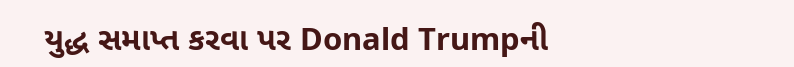યુદ્ધ સમાપ્ત કરવા પર Donald Trumpની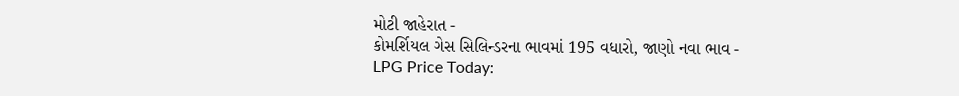મોટી જાહેરાત -
કોમર્શિયલ ગેસ સિલિન્ડરના ભાવમાં 195 વધારો, જાણો નવા ભાવ -
LPG Price Today: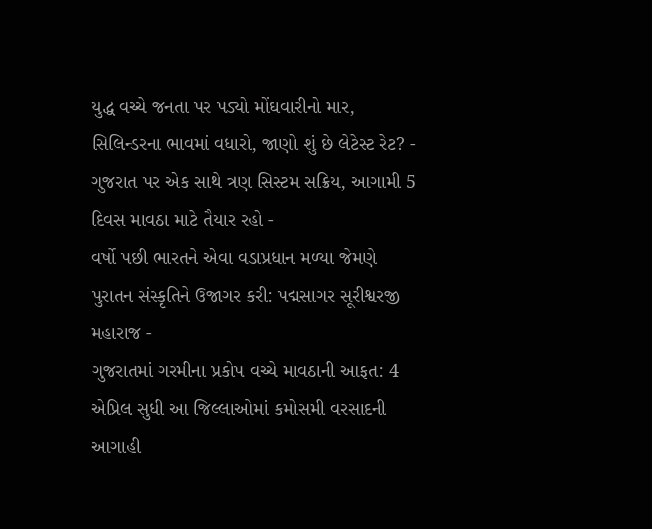યુદ્ધ વચ્ચે જનતા પર પડ્યો મોંઘવારીનો માર, સિલિન્ડરના ભાવમાં વધારો, જાણો શું છે લેટેસ્ટ રેટ? -
ગુજરાત પર એક સાથે ત્રણ સિસ્ટમ સક્રિય, આગામી 5 દિવસ માવઠા માટે તૈયાર રહો -
વર્ષો પછી ભારતને એવા વડાપ્રધાન મળ્યા જેમણે પુરાતન સંસ્કૃતિને ઉજાગર કરી: પદ્મસાગર સૂરીશ્વરજી મહારાજ -
ગુજરાતમાં ગરમીના પ્રકોપ વચ્ચે માવઠાની આફત: 4 એપ્રિલ સુધી આ જિલ્લાઓમાં કમોસમી વરસાદની આગાહી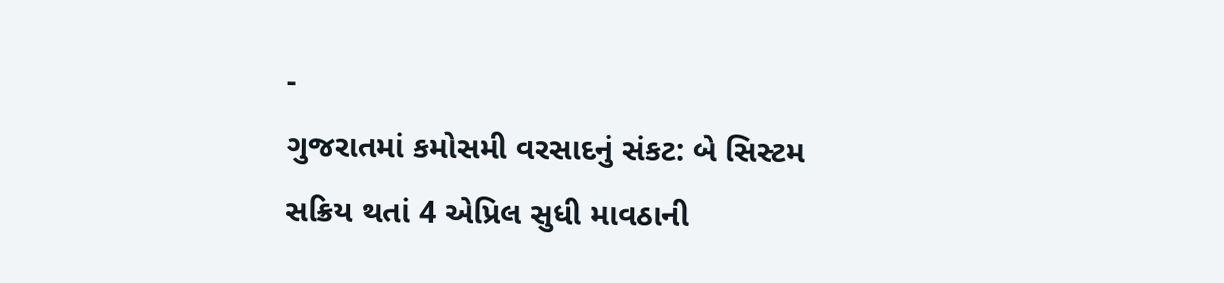-
ગુજરાતમાં કમોસમી વરસાદનું સંકટ: બે સિસ્ટમ સક્રિય થતાં 4 એપ્રિલ સુધી માવઠાની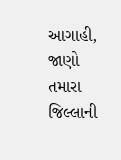આગાહી, જાણો તમારા જિલ્લાની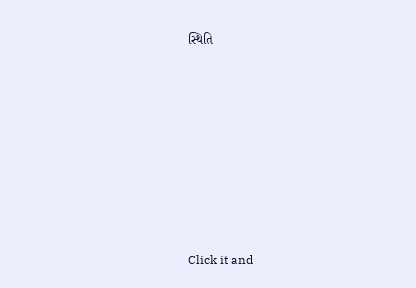સ્થિતિ










Click it and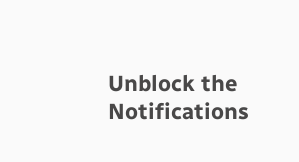Unblock the Notifications